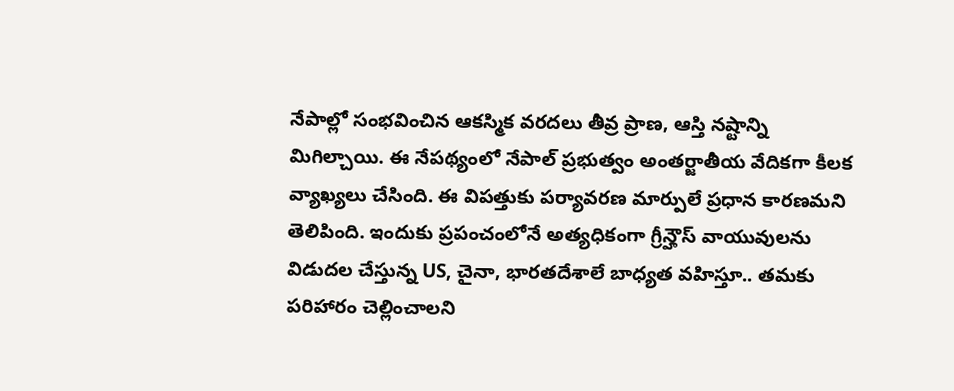నేపాల్లో సంభవించిన ఆకస్మిక వరదలు తీవ్ర ప్రాణ, ఆస్తి నష్టాన్ని మిగిల్చాయి. ఈ నేపథ్యంలో నేపాల్ ప్రభుత్వం అంతర్జాతీయ వేదికగా కీలక వ్యాఖ్యలు చేసింది. ఈ విపత్తుకు పర్యావరణ మార్పులే ప్రధాన కారణమని తెలిపింది. ఇందుకు ప్రపంచంలోనే అత్యధికంగా గ్రీన్హౌస్ వాయువులను విడుదల చేస్తున్న US, చైనా, భారతదేశాలే బాధ్యత వహిస్తూ.. తమకు పరిహారం చెల్లించాలని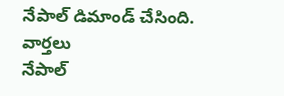నేపాల్ డిమాండ్ చేసింది.
వార్తలు
నేపాల్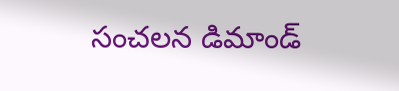సంచలన డిమాండ్